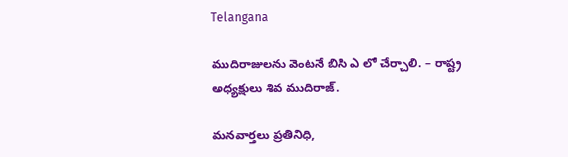Telangana

ముదిరాజులను వెంటనే బిసి ఎ లో చేర్చాలి. – రాష్ట్ర అధ్యక్షులు శివ ముదిరాజ్.

మనవార్తలు ప్రతినిధి,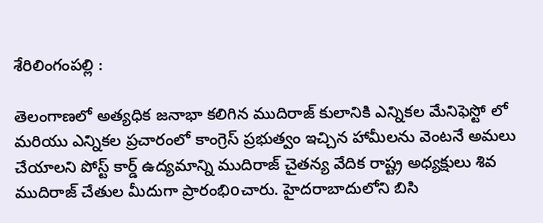శేరిలింగంపల్లి :

తెలంగాణలో అత్యధిక జనాభా కలిగిన ముదిరాజ్ కులానికి ఎన్నికల మేనిఫెస్టో లో మరియు ఎన్నికల ప్రచారంలో కాంగ్రెస్ ప్రభుత్వం ఇచ్చిన హామీలను వెంటనే అమలు చేయాలని పోస్ట్ కార్డ్ ఉద్యమాన్ని ముదిరాజ్ చైతన్య వేదిక రాష్ట్ర అధ్యక్షులు శివ ముదిరాజ్ చేతుల మీదుగా ప్రారంభిoచారు. హైదరాబాదులోని బిసి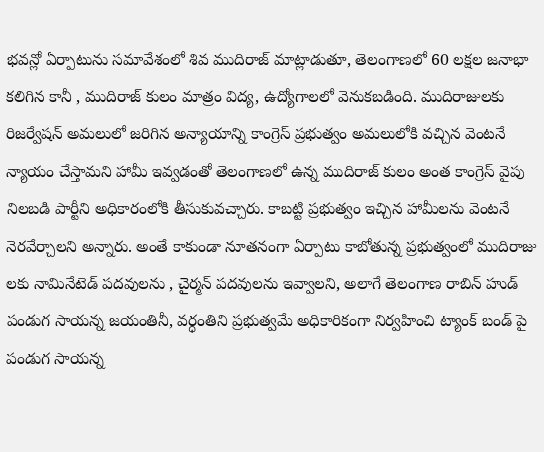భవన్లో ఏర్పాటును సమావేశంలో శివ ముదిరాజ్ మాట్లాడుతూ, తెలంగాణలో 60 లక్షల జనాభా కలిగిన కానీ , ముదిరాజ్ కులం మాత్రం విద్య, ఉద్యోగాలలో వెనుకబడింది. ముదిరాజులకు రిజర్వేషన్ అమలులో జరిగిన అన్యాయాన్ని కాంగ్రెస్ ప్రభుత్వం అమలులోకి వచ్చిన వెంటనే న్యాయం చేస్తామని హామీ ఇవ్వడంతో తెలంగాణలో ఉన్న ముదిరాజ్ కులం అంత కాంగ్రెస్ వైపు నిలబడి పార్టీని అధికారంలోకి తీసుకువచ్చారు. కాబట్టి ప్రభుత్వం ఇచ్చిన హామీలను వెంటనే నెరవేర్చాలని అన్నారు. అంతే కాకుండా నూతనంగా ఏర్పాటు కాబోతున్న ప్రభుత్వంలో ముదిరాజు లకు నామినేటెడ్ పదవులను , చైర్మన్ పదవులను ఇవ్వాలని, అలాగే తెలంగాణ రాబిన్ హుడ్ పండుగ సాయన్న జయంతినీ, వర్ధంతిని ప్రభుత్వమే అధికారికంగా నిర్వహించి ట్యాంక్ బండ్ పై పండుగ సాయన్న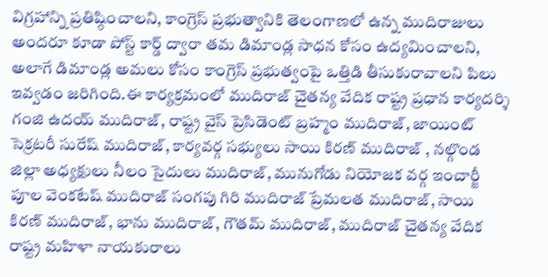విగ్రహాన్ని ప్రతిష్ఠించాలని, కాంగ్రెస్ ప్రభుత్వానికి తెలంగాణలో ఉన్న ముదిరాజులు అందరూ కూడా పోస్ట్ కార్డ్ ద్వారా తమ డిమాండ్ల సాధన కోసం ఉద్యమించాలని, అలాగే డిమాండ్ల అమలు కోసం కాంగ్రెస్ ప్రభుత్వంపై ఒత్తిడి తీసుకురావాలని పిలు ఇవ్వడం జరిగింది.ఈ కార్యక్రమంలో ముదిరాజ్ చైతన్య వేదిక రాష్ట్ర ప్రధాన కార్యదర్శి గంజి ఉదయ్ ముదిరాజ్, రాష్ట్ర వైస్ ప్రెసిడెంట్ బ్రహ్మం ముదిరాజ్, జాయింట్ సెక్రటరీ సురేష్ ముదిరాజ్, కార్యవర్గ సభ్యులు సాయి కిరణ్ ముదిరాజ్ , నల్గొండ జిల్లా అధ్యక్షులు నీలం సైదులు ముదిరాజ్, మునుగోడు నియోజక వర్గ ఇంచార్జీ పూల వెంకటేష్ ముదిరాజ్ సంగపు గిరి ముదిరాజ్ ప్రేమలత ముదిరాజ్, సాయి కిరణ్ ముదిరాజ్, భాను ముదిరాజ్, గౌతమ్ ముదిరాజ్, ముదిరాజ్ చైతన్య వేదిక రాష్ట్ర మహిళా నాయకురాలు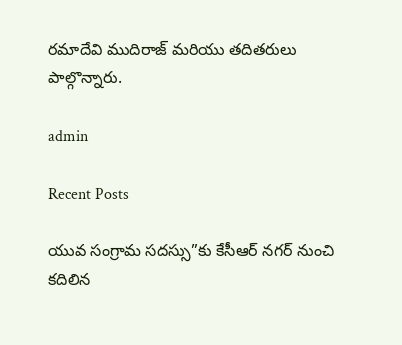రమాదేవి ముదిరాజ్ మరియు తదితరులు పాల్గొన్నారు.

admin

Recent Posts

యువ సంగ్రామ సదస్సు”కు కేసీఆర్ నగర్ నుంచి కదిలిన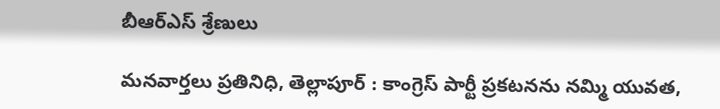బీఆర్ఎస్ శ్రేణులు

మనవార్తలు ప్రతినిధి, తెల్లాపూర్ : కాంగ్రెస్ పార్టీ ప్రకటనను నమ్మి యువత,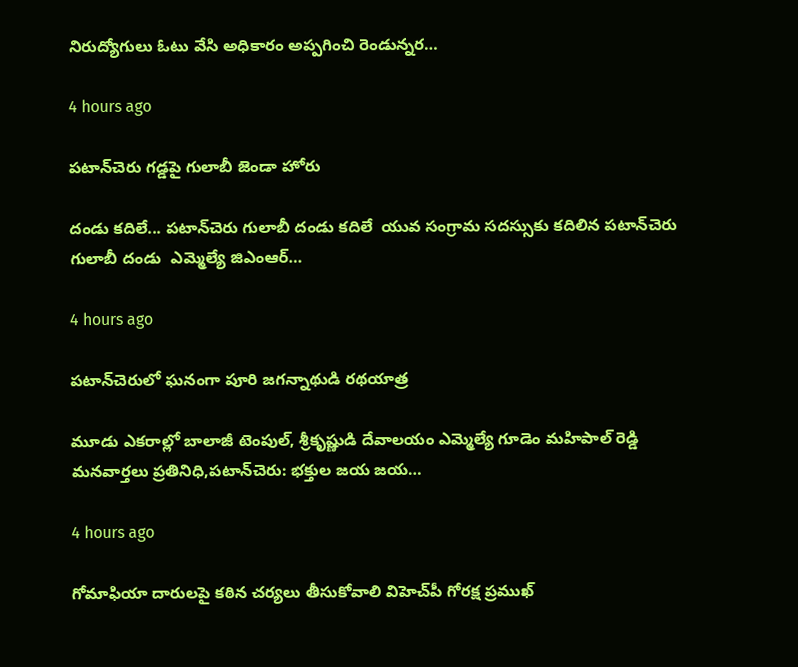నిరుద్యోగులు ఓటు వేసి అధికారం అప్పగించి రెండున్నర…

4 hours ago

పటాన్‌చెరు గడ్డపై గులాబీ జెండా హోరు

దండు కదిలే... పటాన్‌చెరు గులాబీ దండు కదిలే  యువ సంగ్రామ సదస్సుకు కదిలిన పటాన్‌చెరు గులాబీ దండు  ఎమ్మెల్యే జిఎంఆర్…

4 hours ago

పటాన్‌చెరులో ఘనంగా పూరి జగన్నాథుడి రథయాత్ర

మూడు ఎకరాల్లో బాలాజీ టెంపుల్, శ్రీకృష్ణుడి దేవాలయం ఎమ్మెల్యే గూడెం మహిపాల్ రెడ్డి మనవార్తలు ప్రతినిధి,పటాన్‌చెరు: భక్తుల జయ జయ…

4 hours ago

గోమాఫియా దారులపై కఠిన చర్యలు తీసుకోవాలి విహెచ్‌పీ గోరక్ష ప్రముఖ్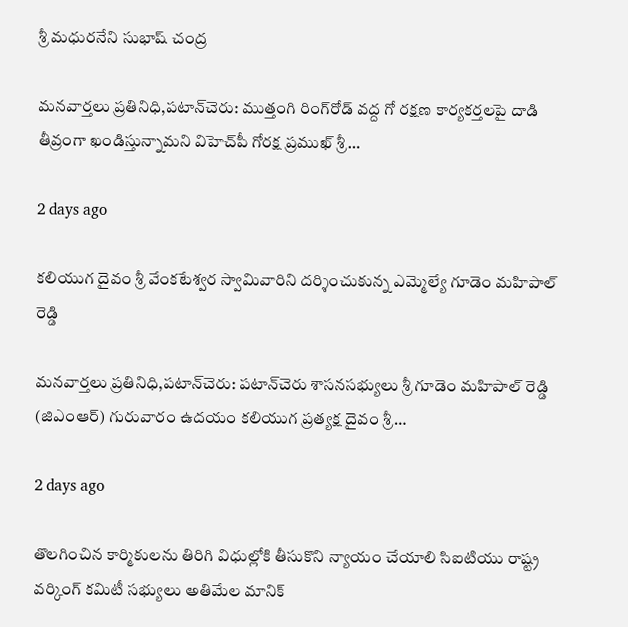శ్రీ మధురనేని సుభాష్ చంద్ర

మనవార్తలు ప్రతినిధి,పటాన్‌చెరు: ముత్తంగి రింగ్‌రోడ్ వద్ద గో రక్షణ కార్యకర్తలపై దాడి తీవ్రంగా ఖండిస్తున్నామని విహెచ్‌పీ గోరక్ష ప్రముఖ్ శ్రీ…

2 days ago

కలియుగ దైవం శ్రీ వేంకటేశ్వర స్వామివారిని దర్శించుకున్న ఎమ్మెల్యే గూడెం మహిపాల్ రెడ్డి

మనవార్తలు ప్రతినిధి,పటాన్‌చెరు: పటాన్‌చెరు శాసనసభ్యులు శ్రీ గూడెం మహిపాల్ రెడ్డి (జిఎంఆర్) గురువారం ఉదయం కలియుగ ప్రత్యక్ష దైవం శ్రీ…

2 days ago

తొలగించిన కార్మికులను తిరిగి విధుల్లోకి తీసుకొని న్యాయం చేయాలి సిఐటియు రాష్ట్ర వర్కింగ్ కమిటీ సభ్యులు అతిమేల మానిక్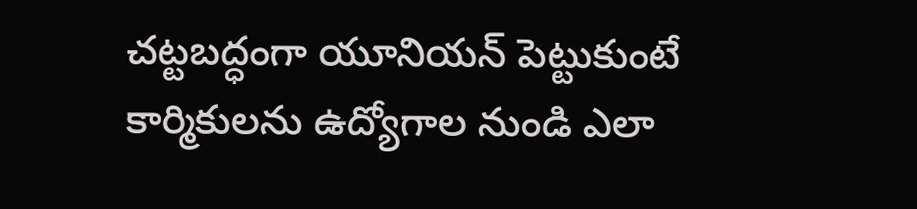చట్టబద్ధంగా యూనియన్ పెట్టుకుంటే కార్మికులను ఉద్యోగాల నుండి ఎలా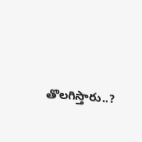తొలగిస్తారు..?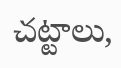చట్టాలు,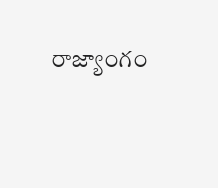రాజ్యాంగం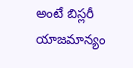అంటే బిస్లరీ యాజమాన్యం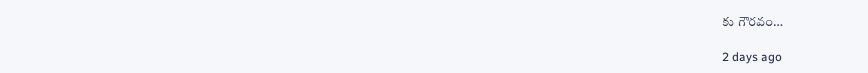కు గౌరవం…

2 days ago